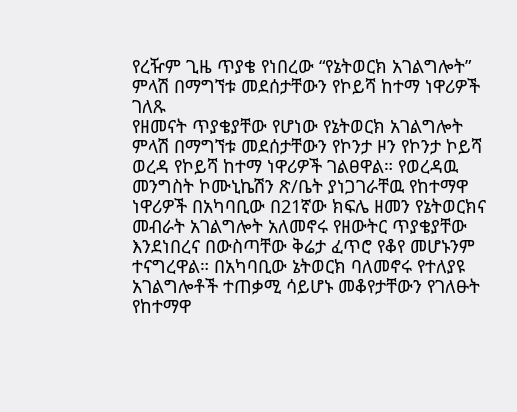የረዥም ጊዜ ጥያቄ የነበረው “የኔትወርክ አገልግሎት” ምላሽ በማግኘቱ መደሰታቸውን የኮይሻ ከተማ ነዋሪዎች ገለጹ
የዘመናት ጥያቄያቸው የሆነው የኔትወርክ አገልግሎት ምላሽ በማግኘቱ መደሰታቸውን የኮንታ ዞን የኮንታ ኮይሻ ወረዳ የኮይሻ ከተማ ነዋሪዎች ገልፀዋል። የወረዳዉ መንግስት ኮሙኒኬሽን ጽ/ቤት ያነጋገራቸዉ የከተማዋ ነዋሪዎች በአካባቢው በ21ኛው ክፍሌ ዘመን የኔትወርክና መብራት አገልግሎት አለመኖሩ የዘውትር ጥያቄያቸው እንደነበረና በውስጣቸው ቅሬታ ፈጥሮ የቆየ መሆኑንም ተናግረዋል። በአካባቢው ኔትወርክ ባለመኖሩ የተለያዩ አገልግሎቶች ተጠቃሚ ሳይሆኑ መቆየታቸውን የገለፁት የከተማዋ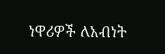ነዋሪዎች ለአብነት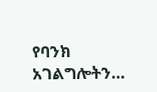የባንክ አገልግሎትን…